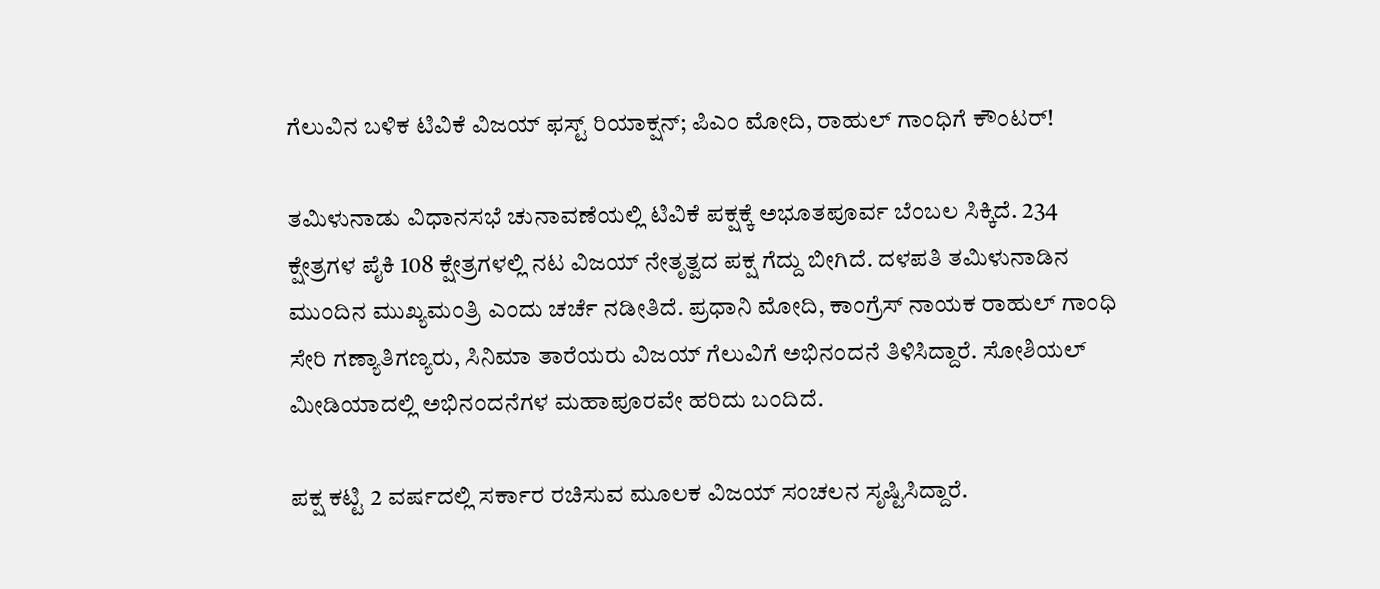ಗೆಲುವಿನ ಬಳಿಕ ಟಿವಿಕೆ ವಿಜಯ್ ಫಸ್ಟ್ ರಿಯಾಕ್ಷನ್; ಪಿಎಂ ಮೋದಿ, ರಾಹುಲ್ ಗಾಂಧಿಗೆ ಕೌಂಟರ್!

ತಮಿಳುನಾಡು ವಿಧಾನಸಭೆ ಚುನಾವಣೆಯಲ್ಲಿ ಟಿವಿಕೆ ಪಕ್ಷಕ್ಕೆ ಅಭೂತಪೂರ್ವ ಬೆಂಬಲ ಸಿಕ್ಕಿದೆ. 234 ಕ್ಷೇತ್ರಗಳ ಪೈಕಿ 108 ಕ್ಷೇತ್ರಗಳಲ್ಲಿ ನಟ ವಿಜಯ್ ನೇತೃತ್ವದ ಪಕ್ಷ ಗೆದ್ದು ಬೀಗಿದೆ. ದಳಪತಿ ತಮಿಳುನಾಡಿನ ಮುಂದಿನ ಮುಖ್ಯಮಂತ್ರಿ ಎಂದು ಚರ್ಚೆ ನಡೀತಿದೆ. ಪ್ರಧಾನಿ ಮೋದಿ, ಕಾಂಗ್ರೆಸ್ ನಾಯಕ ರಾಹುಲ್ ಗಾಂಧಿ ಸೇರಿ ಗಣ್ಯಾತಿಗಣ್ಯರು, ಸಿನಿಮಾ ತಾರೆಯರು ವಿಜಯ್ ಗೆಲುವಿಗೆ ಅಭಿನಂದನೆ ತಿಳಿಸಿದ್ದಾರೆ. ಸೋಶಿಯಲ್ ಮೀಡಿಯಾದಲ್ಲಿ ಅಭಿನಂದನೆಗಳ ಮಹಾಪೂರವೇ ಹರಿದು ಬಂದಿದೆ.

ಪಕ್ಷ ಕಟ್ಟಿ 2 ವರ್ಷದಲ್ಲಿ ಸರ್ಕಾರ ರಚಿಸುವ ಮೂಲಕ ವಿಜಯ್ ಸಂಚಲನ ಸೃಷ್ಟಿಸಿದ್ದಾರೆ.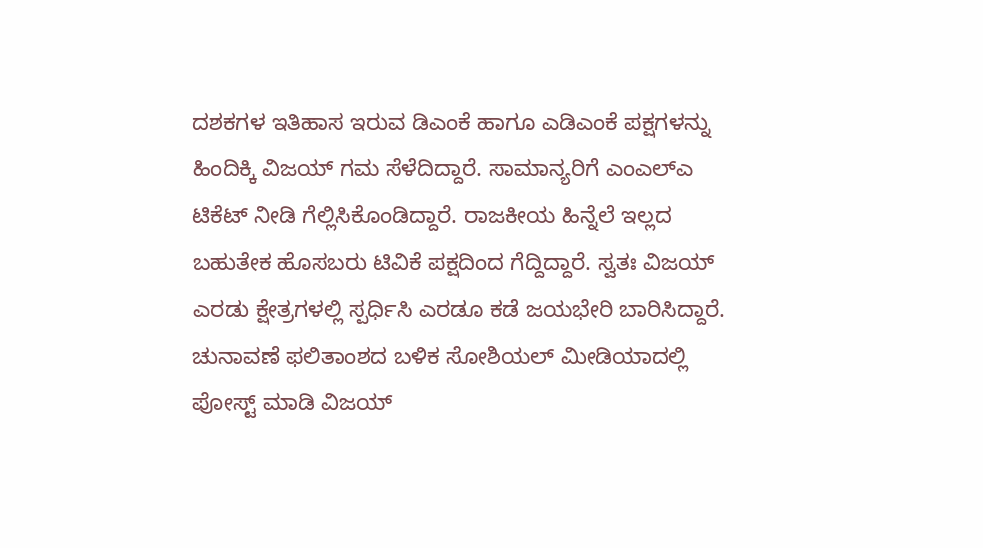ದಶಕಗಳ ಇತಿಹಾಸ ಇರುವ ಡಿಎಂಕೆ ಹಾಗೂ ಎಡಿಎಂಕೆ ಪಕ್ಷಗಳನ್ನು ಹಿಂದಿಕ್ಕಿ ವಿಜಯ್ ಗಮ ಸೆಳೆದಿದ್ದಾರೆ. ಸಾಮಾನ್ಯರಿಗೆ ಎಂಎಲ್‌ಎ ಟಿಕೆಟ್ ನೀಡಿ ಗೆಲ್ಲಿಸಿಕೊಂಡಿದ್ದಾರೆ. ರಾಜಕೀಯ ಹಿನ್ನೆಲೆ ಇಲ್ಲದ ಬಹುತೇಕ ಹೊಸಬರು ಟಿವಿಕೆ ಪಕ್ಷದಿಂದ ಗೆದ್ದಿದ್ದಾರೆ. ಸ್ವತಃ ವಿಜಯ್ ಎರಡು ಕ್ಷೇತ್ರಗಳಲ್ಲಿ ಸ್ಪರ್ಧಿಸಿ ಎರಡೂ ಕಡೆ ಜಯಭೇರಿ ಬಾರಿಸಿದ್ದಾರೆ. ಚುನಾವಣೆ ಫಲಿತಾಂಶದ ಬಳಿಕ ಸೋಶಿಯಲ್ ಮೀಡಿಯಾದಲ್ಲಿ ಪೋಸ್ಟ್ ಮಾಡಿ ವಿಜಯ್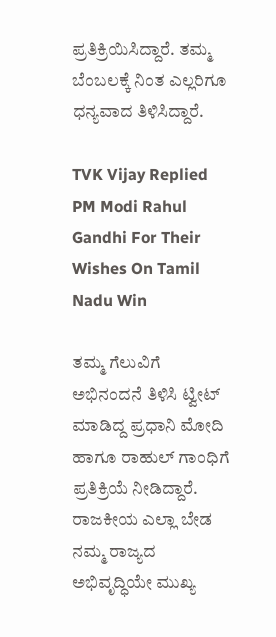ಪ್ರತಿಕ್ರಿಯಿಸಿದ್ದಾರೆ. ತಮ್ಮ ಬೆಂಬಲಕ್ಕೆ ನಿಂತ ಎಲ್ಲರಿಗೂ ಧನ್ಯವಾದ ತಿಳಿಸಿದ್ದಾರೆ.

TVK Vijay Replied PM Modi Rahul Gandhi For Their Wishes On Tamil Nadu Win

ತಮ್ಮ ಗೆಲುವಿಗೆ ಅಭಿನಂದನೆ ತಿಳಿಸಿ ಟ್ವೀಟ್ ಮಾಡಿದ್ದ ಪ್ರಧಾನಿ ಮೋದಿ ಹಾಗೂ ರಾಹುಲ್ ಗಾಂಧಿಗೆ ಪ್ರತಿಕ್ರಿಯೆ ನೀಡಿದ್ದಾರೆ. ರಾಜಕೀಯ ಎಲ್ಲಾ ಬೇಡ ನಮ್ಮ ರಾಜ್ಯದ ಅಭಿವೃದ್ಧಿಯೇ ಮುಖ್ಯ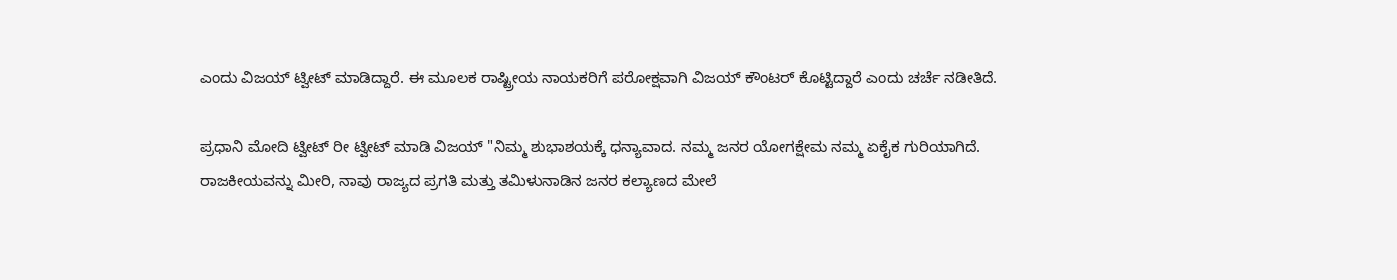ಎಂದು ವಿಜಯ್ ಟ್ವೀಟ್ ಮಾಡಿದ್ದಾರೆ. ಈ ಮೂಲಕ ರಾಷ್ಟ್ರೀಯ ನಾಯಕರಿಗೆ ಪರೋಕ್ಷವಾಗಿ ವಿಜಯ್ ಕೌಂಟರ್ ಕೊಟ್ಟಿದ್ದಾರೆ ಎಂದು ಚರ್ಚೆ ನಡೀತಿದೆ.

ಪ್ರಧಾನಿ ಮೋದಿ ಟ್ವೀಟ್ ರೀ ಟ್ವೀಟ್ ಮಾಡಿ ವಿಜಯ್ "ನಿಮ್ಮ ಶುಭಾಶಯಕ್ಕೆ ಧನ್ಯಾವಾದ. ನಮ್ಮ ಜನರ ಯೋಗಕ್ಷೇಮ ನಮ್ಮ ಏಕೈಕ ಗುರಿಯಾಗಿದೆ. ರಾಜಕೀಯವನ್ನು ಮೀರಿ, ನಾವು ರಾಜ್ಯದ ಪ್ರಗತಿ ಮತ್ತು ತಮಿಳುನಾಡಿನ ಜನರ ಕಲ್ಯಾಣದ ಮೇಲೆ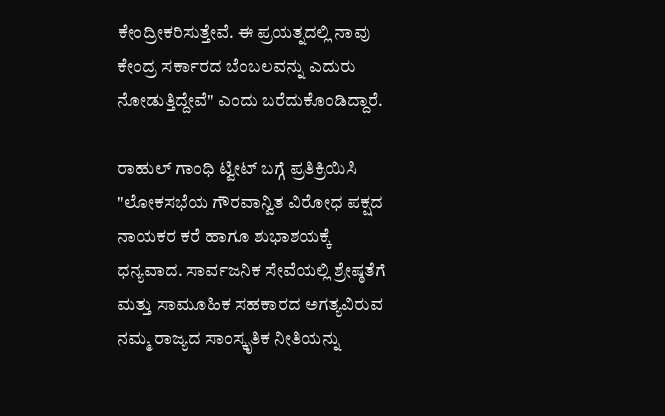ಕೇಂದ್ರೀಕರಿಸುತ್ತೇವೆ. ಈ ಪ್ರಯತ್ನದಲ್ಲಿ ನಾವು ಕೇಂದ್ರ ಸರ್ಕಾರದ ಬೆಂಬಲವನ್ನು ಎದುರು ನೋಡುತ್ತಿದ್ದೇವೆ" ಎಂದು ಬರೆದುಕೊಂಡಿದ್ದಾರೆ.

ರಾಹುಲ್ ಗಾಂಧಿ ಟ್ವೀಟ್ ಬಗ್ಗೆ ಪ್ರತಿಕ್ರಿಯಿಸಿ "ಲೋಕಸಭೆಯ ಗೌರವಾನ್ವಿತ ವಿರೋಧ ಪಕ್ಷದ ನಾಯಕರ ಕರೆ ಹಾಗೂ ಶುಭಾಶಯಕ್ಕೆ ಧನ್ಯವಾದ. ಸಾರ್ವಜನಿಕ ಸೇವೆಯಲ್ಲಿ ಶ್ರೇಷ್ಠತೆಗೆ ಮತ್ತು ಸಾಮೂಹಿಕ ಸಹಕಾರದ ಅಗತ್ಯವಿರುವ ನಮ್ಮ ರಾಜ್ಯದ ಸಾಂಸ್ಕೃತಿಕ ನೀತಿಯನ್ನು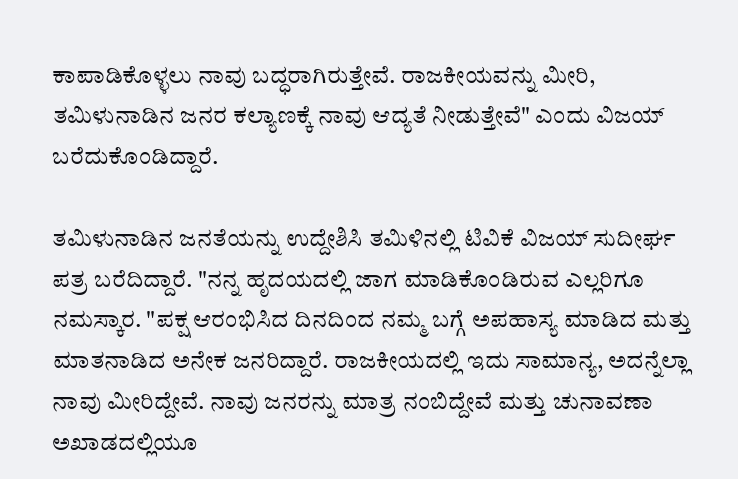ಕಾಪಾಡಿಕೊಳ್ಳಲು ನಾವು ಬದ್ಧರಾಗಿರುತ್ತೇವೆ. ರಾಜಕೀಯವನ್ನು ಮೀರಿ, ತಮಿಳುನಾಡಿನ ಜನರ ಕಲ್ಯಾಣಕ್ಕೆ ನಾವು ಆದ್ಯತೆ ನೀಡುತ್ತೇವೆ" ಎಂದು ವಿಜಯ್ ಬರೆದುಕೊಂಡಿದ್ದಾರೆ.

ತಮಿಳುನಾಡಿನ ಜನತೆಯನ್ನು ಉದ್ದೇಶಿಸಿ ತಮಿಳಿನಲ್ಲಿ ಟಿವಿಕೆ ವಿಜಯ್ ಸುದೀರ್ಘ ಪತ್ರ ಬರೆದಿದ್ದಾರೆ. "ನನ್ನ ಹೃದಯದಲ್ಲಿ ಜಾಗ ಮಾಡಿಕೊಂಡಿರುವ ಎಲ್ಲರಿಗೂ ನಮಸ್ಕಾರ. "ಪಕ್ಷ ಆರಂಭಿಸಿದ ದಿನದಿಂದ ನಮ್ಮ ಬಗ್ಗೆ ಅಪಹಾಸ್ಯ ಮಾಡಿದ ಮತ್ತು ಮಾತನಾಡಿದ ಅನೇಕ ಜನರಿದ್ದಾರೆ. ರಾಜಕೀಯದಲ್ಲಿ ಇದು ಸಾಮಾನ್ಯ, ಅದನ್ನೆಲ್ಲಾ ನಾವು ಮೀರಿದ್ದೇವೆ. ನಾವು ಜನರನ್ನು ಮಾತ್ರ ನಂಬಿದ್ದೇವೆ ಮತ್ತು ಚುನಾವಣಾ ಅಖಾಡದಲ್ಲಿಯೂ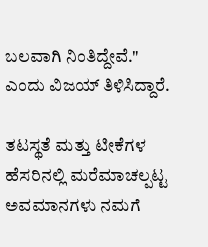ಬಲವಾಗಿ ನಿಂತಿದ್ದೇವೆ." ಎಂದು ವಿಜಯ್ ತಿಳಿಸಿದ್ದಾರೆ.

ತಟಸ್ಥತೆ ಮತ್ತು ಟೀಕೆಗಳ ಹೆಸರಿನಲ್ಲಿ ಮರೆಮಾಚಲ್ಪಟ್ಟ ಅವಮಾನಗಳು ನಮಗೆ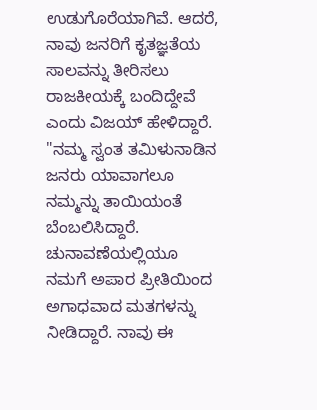ಉಡುಗೊರೆಯಾಗಿವೆ. ಆದರೆ, ನಾವು ಜನರಿಗೆ ಕೃತಜ್ಞತೆಯ ಸಾಲವನ್ನು ತೀರಿಸಲು ರಾಜಕೀಯಕ್ಕೆ ಬಂದಿದ್ದೇವೆ ಎಂದು ವಿಜಯ್ ಹೇಳಿದ್ದಾರೆ. "ನಮ್ಮ ಸ್ವಂತ ತಮಿಳುನಾಡಿನ ಜನರು ಯಾವಾಗಲೂ ನಮ್ಮನ್ನು ತಾಯಿಯಂತೆ ಬೆಂಬಲಿಸಿದ್ದಾರೆ. ಚುನಾವಣೆಯಲ್ಲಿಯೂ ನಮಗೆ ಅಪಾರ ಪ್ರೀತಿಯಿಂದ ಅಗಾಧವಾದ ಮತಗಳನ್ನು ನೀಡಿದ್ದಾರೆ. ನಾವು ಈ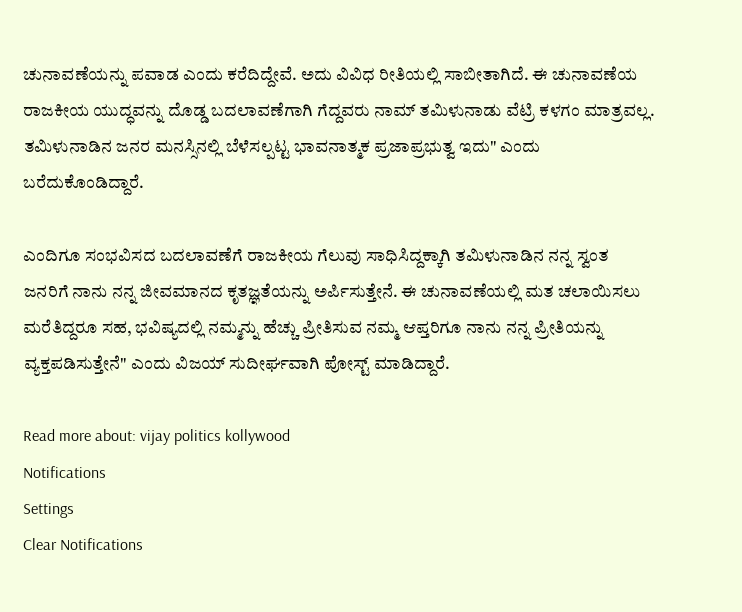ಚುನಾವಣೆಯನ್ನು ಪವಾಡ ಎಂದು ಕರೆದಿದ್ದೇವೆ. ಅದು ವಿವಿಧ ರೀತಿಯಲ್ಲಿ ಸಾಬೀತಾಗಿದೆ. ಈ ಚುನಾವಣೆಯ ರಾಜಕೀಯ ಯುದ್ಧವನ್ನು ದೊಡ್ಡ ಬದಲಾವಣೆಗಾಗಿ ಗೆದ್ದವರು ನಾಮ್ ತಮಿಳುನಾಡು ವೆಟ್ರಿ ಕಳಗಂ ಮಾತ್ರವಲ್ಲ. ತಮಿಳುನಾಡಿನ ಜನರ ಮನಸ್ಸಿನಲ್ಲಿ ಬೆಳೆಸಲ್ಪಟ್ಟ ಭಾವನಾತ್ಮಕ ಪ್ರಜಾಪ್ರಭುತ್ವ ಇದು" ಎಂದು ಬರೆದುಕೊಂಡಿದ್ದಾರೆ.

ಎಂದಿಗೂ ಸಂಭವಿಸದ ಬದಲಾವಣೆಗೆ ರಾಜಕೀಯ ಗೆಲುವು ಸಾಧಿಸಿದ್ದಕ್ಕಾಗಿ ತಮಿಳುನಾಡಿನ ನನ್ನ ಸ್ವಂತ ಜನರಿಗೆ ನಾನು ನನ್ನ ಜೀವಮಾನದ ಕೃತಜ್ಞತೆಯನ್ನು ಅರ್ಪಿಸುತ್ತೇನೆ. ಈ ಚುನಾವಣೆಯಲ್ಲಿ ಮತ ಚಲಾಯಿಸಲು ಮರೆತಿದ್ದರೂ ಸಹ, ಭವಿಷ್ಯದಲ್ಲಿ ನಮ್ಮನ್ನು ಹೆಚ್ಚು ಪ್ರೀತಿಸುವ ನಮ್ಮ ಆಪ್ತರಿಗೂ ನಾನು ನನ್ನ ಪ್ರೀತಿಯನ್ನು ವ್ಯಕ್ತಪಡಿಸುತ್ತೇನೆ" ಎಂದು ವಿಜಯ್ ಸುದೀರ್ಘವಾಗಿ ಪೋಸ್ಟ್ ಮಾಡಿದ್ದಾರೆ.

Read more about: vijay politics kollywood
Notifications
Settings
Clear Notifications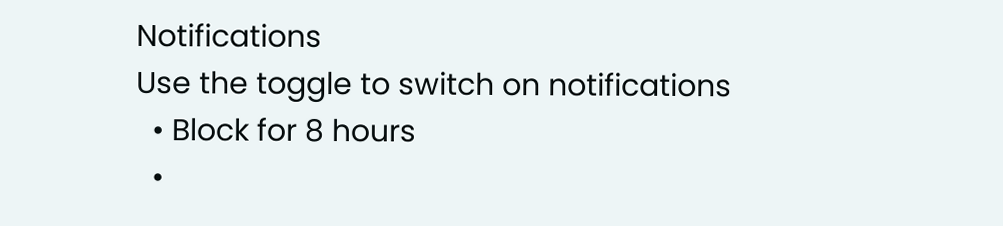Notifications
Use the toggle to switch on notifications
  • Block for 8 hours
  •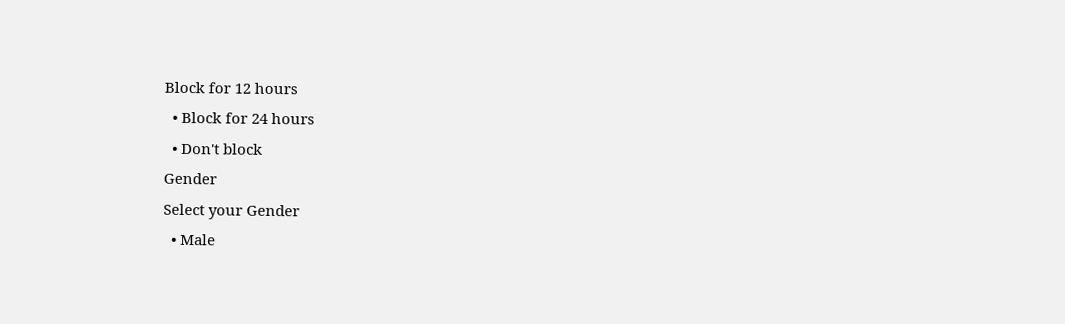Block for 12 hours
  • Block for 24 hours
  • Don't block
Gender
Select your Gender
  • Male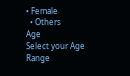• Female
  • Others
Age
Select your Age Range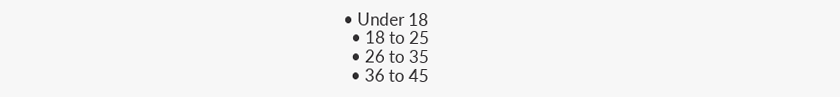• Under 18
  • 18 to 25
  • 26 to 35
  • 36 to 45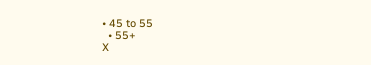• 45 to 55
  • 55+
X